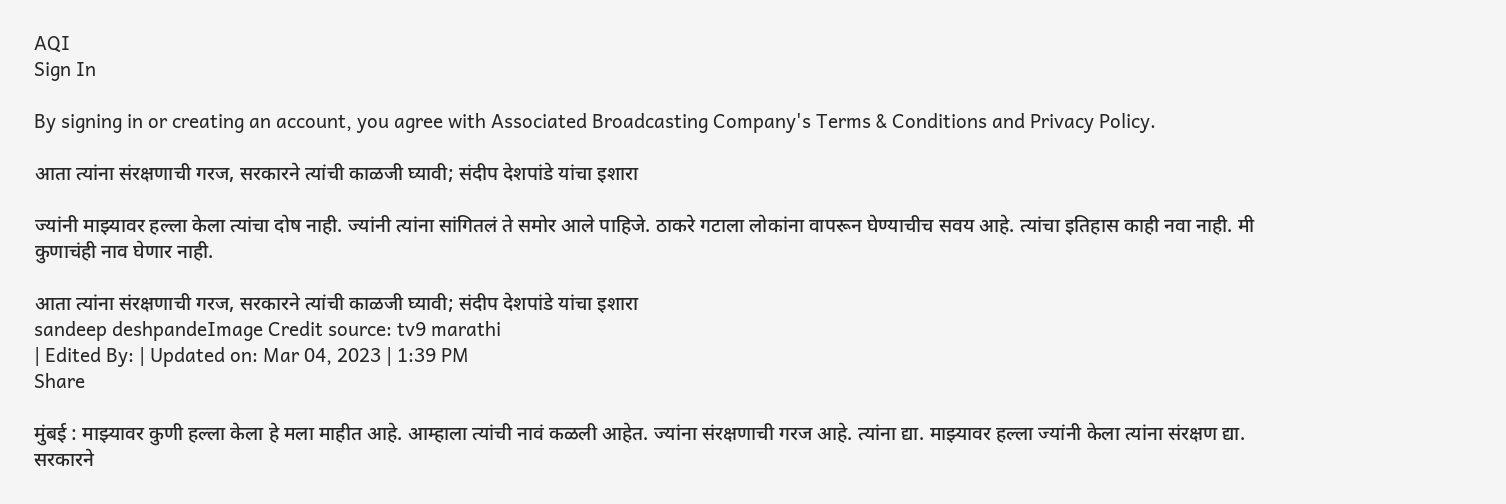AQI
Sign In

By signing in or creating an account, you agree with Associated Broadcasting Company's Terms & Conditions and Privacy Policy.

आता त्यांना संरक्षणाची गरज, सरकारने त्यांची काळजी घ्यावी; संदीप देशपांडे यांचा इशारा

ज्यांनी माझ्यावर हल्ला केला त्यांचा दोष नाही. ज्यांनी त्यांना सांगितलं ते समोर आले पाहिजे. ठाकरे गटाला लोकांना वापरून घेण्याचीच सवय आहे. त्यांचा इतिहास काही नवा नाही. मी कुणाचंही नाव घेणार नाही.

आता त्यांना संरक्षणाची गरज, सरकारने त्यांची काळजी घ्यावी; संदीप देशपांडे यांचा इशारा
sandeep deshpandeImage Credit source: tv9 marathi
| Edited By: | Updated on: Mar 04, 2023 | 1:39 PM
Share

मुंबई : माझ्यावर कुणी हल्ला केला हे मला माहीत आहे. आम्हाला त्यांची नावं कळली आहेत. ज्यांना संरक्षणाची गरज आहे. त्यांना द्या. माझ्यावर हल्ला ज्यांनी केला त्यांना संरक्षण द्या. सरकारने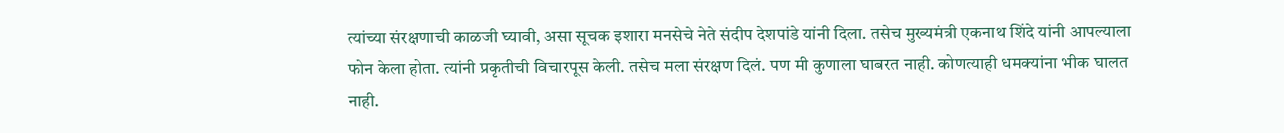त्यांच्या संरक्षणाची काळजी घ्यावी, असा सूचक इशारा मनसेचे नेते संदीप देशपांडे यांनी दिला. तसेच मुख्यमंत्री एकनाथ शिंदे यांनी आपल्याला फोन केला होता. त्यांनी प्रकृतीची विचारपूस केली. तसेच मला संरक्षण दिलं. पण मी कुणाला घाबरत नाही. कोणत्याही धमक्यांना भीक घालत नाही.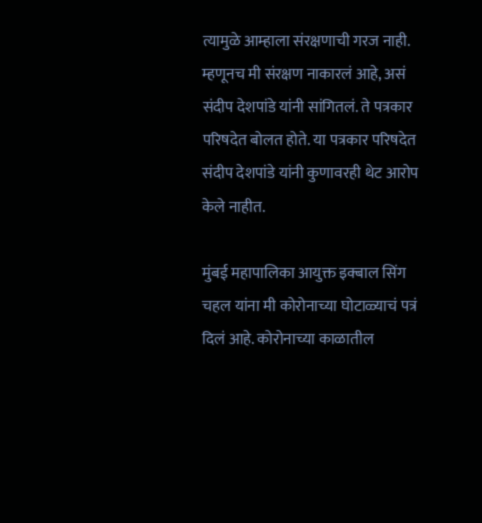त्यामुळे आम्हाला संरक्षणाची गरज नाही. म्हणूनच मी संरक्षण नाकारलं आहे, असं संदीप देशपांडे यांनी सांगितलं. ते पत्रकार परिषदेत बोलत होते. या पत्रकार परिषदेत संदीप देशपांडे यांनी कुणावरही थेट आरोप केले नाहीत.

मुंबई महापालिका आयुक्त इक्बाल सिंग चहल यांना मी कोरोनाच्या घोटाळ्याचं पत्रं दिलं आहे. कोरोनाच्या काळातील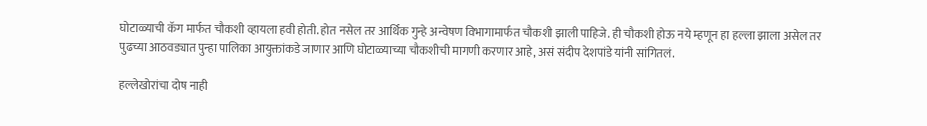घोटाळ्याची कॅग मार्फत चौकशी व्हायला हवी होती. होत नसेल तर आर्थिक गुन्हे अन्वेषण विभागामार्फत चौकशी झाली पाहिजे. ही चौकशी होऊ नये म्हणून हा हल्ला झाला असेल तर पुढच्या आठवड्यात पुन्हा पालिका आयुक्तांकडे जाणार आणि घोटाळ्याच्या चौकशीची मागणी करणार आहे, असं संदीप देशपांडे यांनी सांगितलं.

हल्लेखोरांचा दोष नाही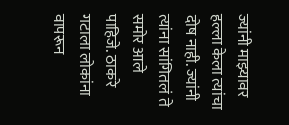ज्यांनी माझ्यावर हल्ला केला त्यांचा दोष नाही. ज्यांनी त्यांना सांगितलं ते समोर आले पाहिजे. ठाकरे गटाला लोकांना वापरून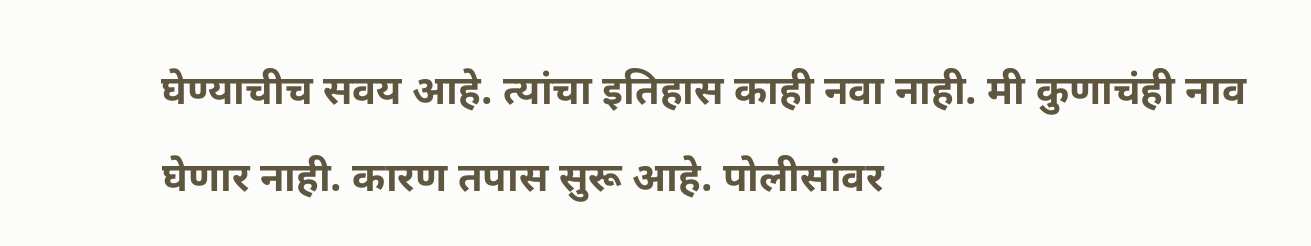घेण्याचीच सवय आहे. त्यांचा इतिहास काही नवा नाही. मी कुणाचंही नाव घेणार नाही. कारण तपास सुरू आहे. पोलीसांवर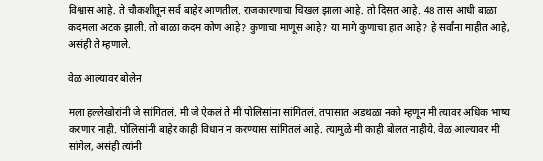विश्वास आहे. ते चौकशीतून सर्व बाहेर आणतील. राजकारणाचा चिखल झाला आहे. तो दिसत आहे. 48 तास आधी बाळा कदमला अटक झाली. तो बाळा कदम कोण आहे? कुणाचा माणूस आहे? या मागे कुणाचा हात आहे? हे सर्वांना माहीत आहे, असंही ते म्हणाले.

वेळ आल्यावर बोलेन

मला हल्लेखोरांनी जे सांगितलं. मी जे ऐकलं ते मी पोलिसांना सांगितलं. तपासात अडथळा नको म्हणून मी त्यावर अधिक भाष्य करणार नाही. पोलिसांनी बाहेर काही विधान न करण्यास सांगितलं आहे. त्यामुळे मी काही बोलत नाहीये. वेळ आल्यावर मी सांगेल, असंही त्यांनी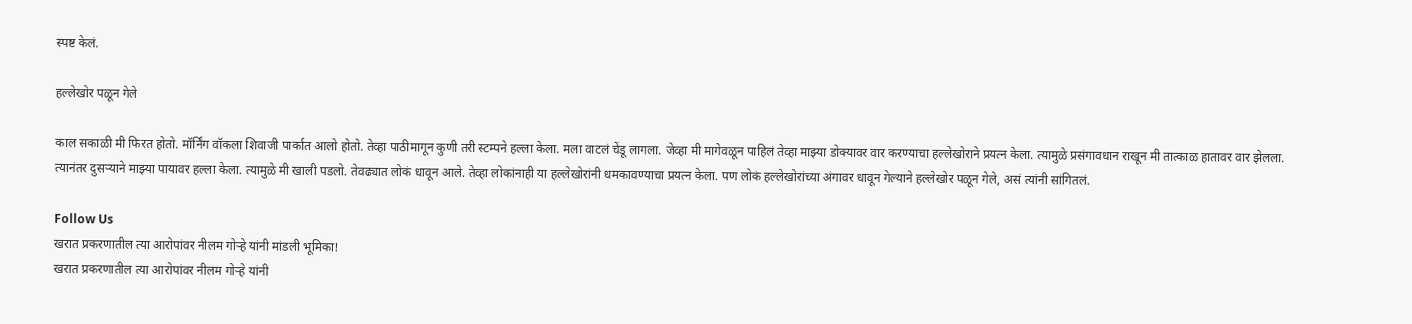स्पष्ट केलं.

हल्लेखोर पळून गेले

काल सकाळी मी फिरत होतो. मॉर्निंग वॉकला शिवाजी पार्कात आलो होतो. तेव्हा पाठीमागून कुणी तरी स्टम्पने हल्ला केला. मला वाटलं चेंडू लागला. जेव्हा मी मागेवळून पाहिलं तेव्हा माझ्या डोक्यावर वार करण्याचा हल्लेखोराने प्रयत्न केला. त्यामुळे प्रसंगावधान राखून मी तात्काळ हातावर वार झेलला. त्यानंतर दुसऱ्याने माझ्या पायावर हल्ला केला. त्यामुळे मी खाली पडलो. तेवढ्यात लोकं धावून आले. तेव्हा लोकांनाही या हल्लेखोरांनी धमकावण्याचा प्रयत्न केला. पण लोकं हल्लेखोरांच्या अंगावर धावून गेल्याने हल्लेखोर पळून गेले, असं त्यांनी सांगितलं.

Follow Us
खरात प्रकरणातील त्या आरोपांवर नीलम गोऱ्हे यांनी मांडली भूमिका!
खरात प्रकरणातील त्या आरोपांवर नीलम गोऱ्हे यांनी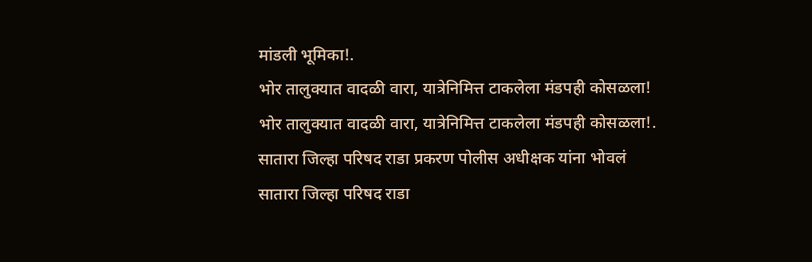मांडली भूमिका!.
भोर तालुक्यात वादळी वारा, यात्रेनिमित्त टाकलेला मंडपही कोसळला!
भोर तालुक्यात वादळी वारा, यात्रेनिमित्त टाकलेला मंडपही कोसळला!.
सातारा जिल्हा परिषद राडा प्रकरण पोलीस अधीक्षक यांना भोवलं
सातारा जिल्हा परिषद राडा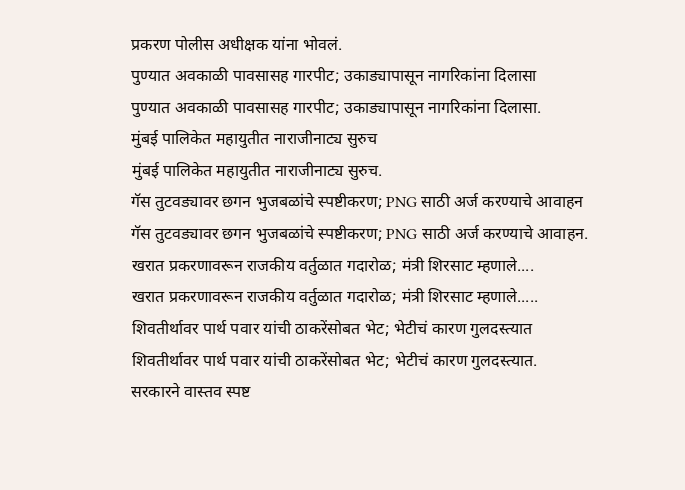प्रकरण पोलीस अधीक्षक यांना भोवलं.
पुण्यात अवकाळी पावसासह गारपीट; उकाड्यापासून नागरिकांना दिलासा
पुण्यात अवकाळी पावसासह गारपीट; उकाड्यापासून नागरिकांना दिलासा.
मुंबई पालिकेत महायुतीत नाराजीनाट्य सुरुच
मुंबई पालिकेत महायुतीत नाराजीनाट्य सुरुच.
गॅस तुटवड्यावर छगन भुजबळांचे स्पष्टीकरण; PNG साठी अर्ज करण्याचे आवाहन
गॅस तुटवड्यावर छगन भुजबळांचे स्पष्टीकरण; PNG साठी अर्ज करण्याचे आवाहन.
खरात प्रकरणावरून राजकीय वर्तुळात गदारोळ; मंत्री शिरसाट म्हणाले....
खरात प्रकरणावरून राजकीय वर्तुळात गदारोळ; मंत्री शिरसाट म्हणाले.....
शिवतीर्थावर पार्थ पवार यांची ठाकरेंसोबत भेट; भेटीचं कारण गुलदस्त्यात
शिवतीर्थावर पार्थ पवार यांची ठाकरेंसोबत भेट; भेटीचं कारण गुलदस्त्यात.
सरकारने वास्तव स्पष्ट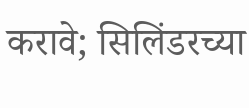करावे; सिलिंडरच्या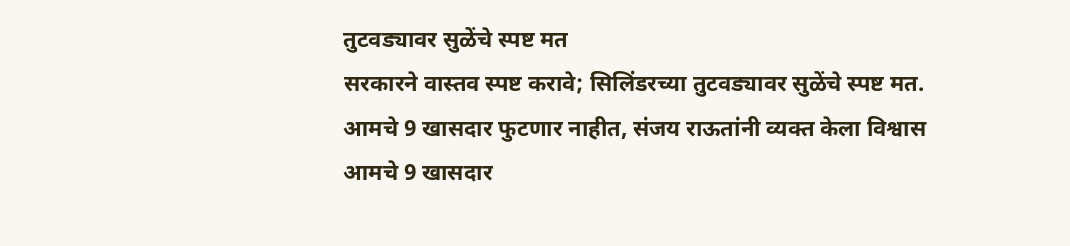तुटवड्यावर सुळेंचे स्पष्ट मत
सरकारने वास्तव स्पष्ट करावे; सिलिंडरच्या तुटवड्यावर सुळेंचे स्पष्ट मत.
आमचे 9 खासदार फुटणार नाहीत, संजय राऊतांनी व्यक्त केला विश्वास
आमचे 9 खासदार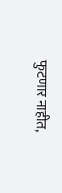फुटणार नाहीत,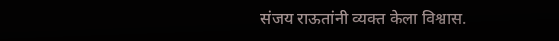संजय राऊतांनी व्यक्त केला विश्वास.